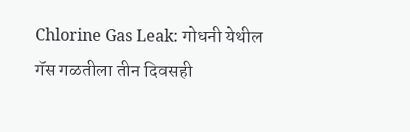Chlorine Gas Leak: गोधनी येथील गॅस गळतीला तीन दिवसही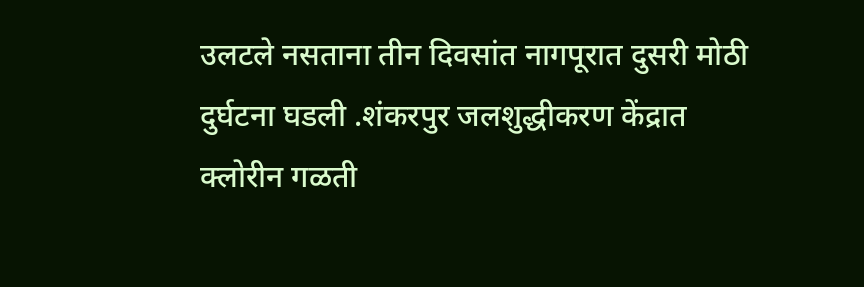उलटले नसताना तीन दिवसांत नागपूरात दुसरी मोठी दुर्घटना घडली .शंकरपुर जलशुद्धीकरण केंद्रात क्लोरीन गळती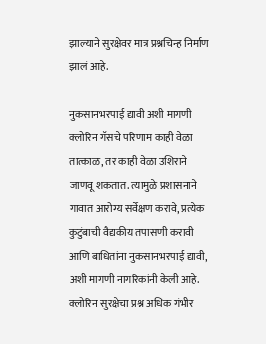झाल्याने सुरक्षेवर मात्र प्रश्नचिन्ह निर्माण झालं आहे.

नुकसानभरपाई द्यावी अशी मागणी
क्लोरिन गॅसचे परिणाम काही वेळा तात्काळ, तर काही वेळा उशिराने जाणवू शकतात. त्यामुळे प्रशासनाने गावात आरोग्य सर्वेक्षण करावे, प्रत्येक कुटुंबाची वैद्यकीय तपासणी करावी आणि बाधितांना नुकसानभरपाई द्यावी, अशी मागणी नागरिकांनी केली आहे.
क्लोरिन सुरक्षेचा प्रश्न अधिक गंभीर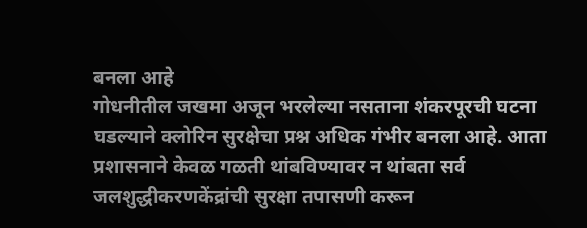बनला आहे
गोधनीतील जखमा अजून भरलेल्या नसताना शंकरपूरची घटना घडल्याने क्लोरिन सुरक्षेचा प्रश्न अधिक गंभीर बनला आहे. आता प्रशासनाने केवळ गळती थांबविण्यावर न थांबता सर्व जलशुद्धीकरणकेंद्रांची सुरक्षा तपासणी करून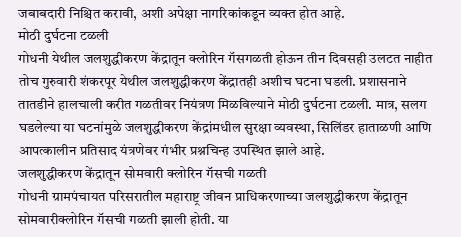जबाबदारी निश्चित करावी, अशी अपेक्षा नागरिकांकडून व्यक्त होत आहे.
मोठी दुर्घटना टळली
गोधनी येथील जलशुद्धीकरण केंद्रातून क्लोरिन गॅसगळती होऊन तीन दिवसही उलटत नाहीत तोच गुरुवारी शंकरपूर येथील जलशुद्धीकरण केंद्रातही अशीच घटना घडली. प्रशासनाने तातडीने हालचाली करीत गळतीवर नियंत्रण मिळविल्याने मोठी दुर्घटना टळली. मात्र, सलग घडलेल्या या घटनांमुळे जलशुद्धीकरण केंद्रांमधील सुरक्षा व्यवस्था, सिलिंडर हाताळणी आणि आपत्कालीन प्रतिसाद यंत्रणेवर गंभीर प्रश्नचिन्ह उपस्थित झाले आहे.
जलशुद्धीकरण केंद्रातून सोमवारी क्लोरिन गॅसची गळती
गोधनी ग्रामपंचायत परिसरातील महाराष्ट्र जीवन प्राधिकरणाच्या जलशुद्धीकरण केंद्रातून सोमवारीक्लोरिन गॅसची गळती झाली होती. या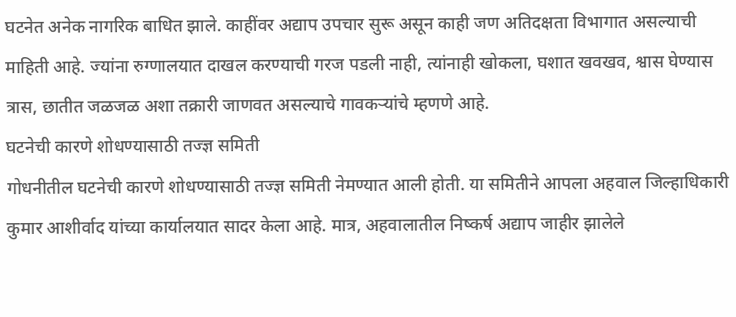घटनेत अनेक नागरिक बाधित झाले. काहींवर अद्याप उपचार सुरू असून काही जण अतिदक्षता विभागात असल्याची माहिती आहे. ज्यांना रुग्णालयात दाखल करण्याची गरज पडली नाही, त्यांनाही खोकला, घशात खवखव, श्वास घेण्यास त्रास, छातीत जळजळ अशा तक्रारी जाणवत असल्याचे गावकऱ्यांचे म्हणणे आहे.
घटनेची कारणे शोधण्यासाठी तज्ज्ञ समिती
गोधनीतील घटनेची कारणे शोधण्यासाठी तज्ज्ञ समिती नेमण्यात आली होती. या समितीने आपला अहवाल जिल्हाधिकारी कुमार आशीर्वाद यांच्या कार्यालयात सादर केला आहे. मात्र, अहवालातील निष्कर्ष अद्याप जाहीर झालेले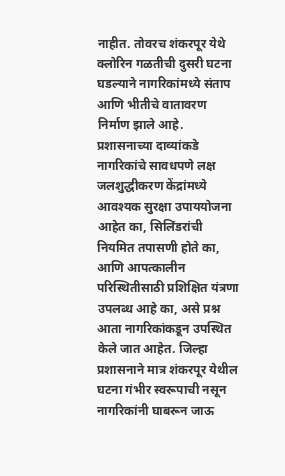नाहीत. तोवरच शंकरपूर येथे क्लोरिन गळतीची दुसरी घटना घडल्याने नागरिकांमध्ये संताप आणि भीतीचे वातावरण निर्माण झाले आहे.
प्रशासनाच्या दाव्यांकडे नागरिकांचे सावधपणे लक्ष
जलशुद्धीकरण केंद्रांमध्ये आवश्यक सुरक्षा उपाययोजना आहेत का, सिलिंडरांची नियमित तपासणी होते का, आणि आपत्कालीन परिस्थितीसाठी प्रशिक्षित यंत्रणा उपलब्ध आहे का, असे प्रश्न आता नागरिकांकडून उपस्थित केले जात आहेत. जिल्हा प्रशासनाने मात्र शंकरपूर येथील घटना गंभीर स्वरूपाची नसून नागरिकांनी घाबरून जाऊ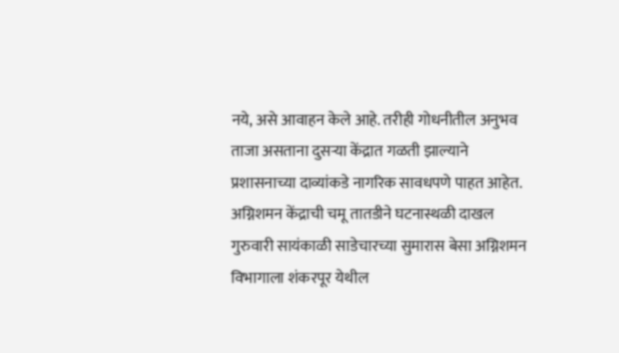नये, असे आवाहन केले आहे. तरीही गोधनीतील अनुभव ताजा असताना दुसऱ्या केंद्रात गळती झाल्याने प्रशासनाच्या दाव्यांकडे नागरिक सावधपणे पाहत आहेत.
अग्निशमन केंद्राची चमू तातडीने घटनास्थळी दाखल
गुरुवारी सायंकाळी साडेचारच्या सुमारास बेसा अग्निशमन विभागाला शंकरपूर येथील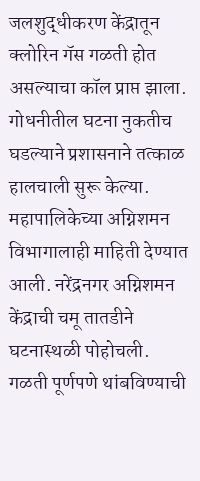जलशुद्धीकरण केंद्रातून क्लोरिन गॅस गळती होत असल्याचा कॉल प्राप्त झाला. गोधनीतील घटना नुकतीच घडल्याने प्रशासनाने तत्काळ हालचाली सुरू केल्या. महापालिकेच्या अग्निशमन विभागालाही माहिती देण्यात आली. नरेंद्रनगर अग्निशमन केंद्राची चमू तातडीने घटनास्थळी पोहोचली.
गळती पूर्णपणे थांबविण्याची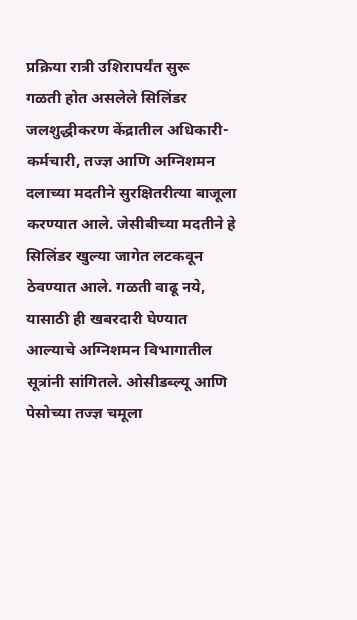प्रक्रिया रात्री उशिरापर्यंत सुरू
गळती होत असलेले सिलिंडर जलशुद्धीकरण केंद्रातील अधिकारी-कर्मचारी, तज्ज्ञ आणि अग्निशमन दलाच्या मदतीने सुरक्षितरीत्या बाजूला करण्यात आले. जेसीबीच्या मदतीने हे सिलिंडर खुल्या जागेत लटकवून ठेवण्यात आले. गळती वाढू नये, यासाठी ही खबरदारी घेण्यात आल्याचे अग्निशमन विभागातील सूत्रांनी सांगितले. ओसीडब्ल्यू आणि पेसोच्या तज्ज्ञ चमूला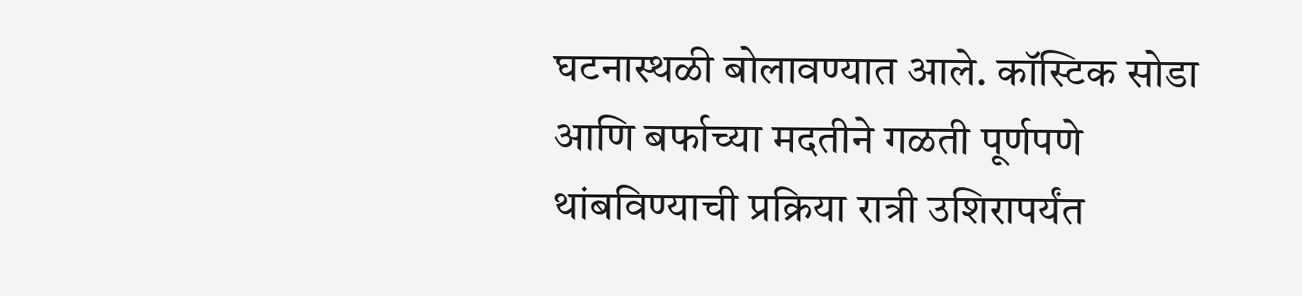घटनास्थळी बोलावण्यात आले. कॉस्टिक सोडा आणि बर्फाच्या मदतीने गळती पूर्णपणे थांबविण्याची प्रक्रिया रात्री उशिरापर्यंत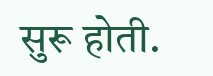सुरू होती.